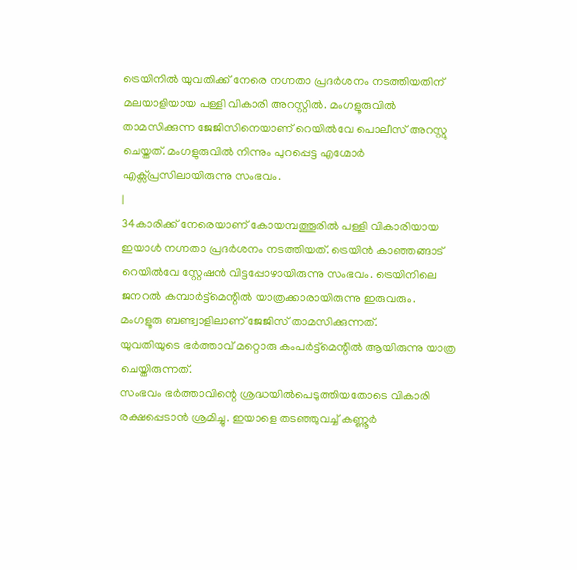ട്രെയിനിൽ യുവതിക്ക് നേരെ നഗ്നതാ പ്രദർശനം നടത്തിയതിന് മലയാളിയായ പള്ളി വികാരി അറസ്റ്റിൽ. മംഗളൂരുവിൽ താമസിക്കുന്ന ജേജിസിനെയാണ് റെയിൽവേ പൊലീസ് അറസ്റ്റു ചെയ്തത്. മംഗളുരുവിൽ നിന്നും പുറപ്പെട്ട എഗ്മോർ എക്സ്പ്രസിലായിരുന്നു സംഭവം.
|
34കാരിക്ക് നേരെയാണ് കോയമ്പത്തൂരിൽ പള്ളി വികാരിയായ ഇയാൾ നഗ്നതാ പ്രദർശനം നടത്തിയത്. ട്രെയിൻ കാഞ്ഞങ്ങാട് റെയിൽവേ സ്റ്റേഷൻ വിട്ടപ്പോഴായിരുന്നു സംഭവം. ട്രെയിനിലെ ജനറൽ കമ്പാർട്ട്മെന്റിൽ യാത്രക്കാരായിരുന്നു ഇരുവരും. മംഗളൂരു ബണ്ട്വാളിലാണ് ജേജിസ് താമസിക്കുന്നത്.
യുവതിയുടെ ഭർത്താവ് മറ്റൊരു കംപർട്ട്മെന്റിൽ ആയിരുന്നു യാത്ര ചെയ്തിരുന്നത്.
സംഭവം ഭർത്താവിന്റെ ശ്രദ്ധയിൽപെടുത്തിയതോടെ വികാരി രക്ഷപ്പെടാൻ ശ്രമിച്ചു. ഇയാളെ തടഞ്ഞുവച്ച് കണ്ണൂർ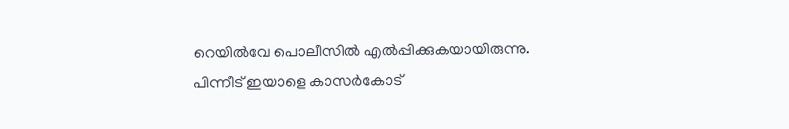റെയിൽവേ പൊലീസിൽ എൽപ്പിക്കുകയായിരുന്നു. പിന്നീട് ഇയാളെ കാസർകോട്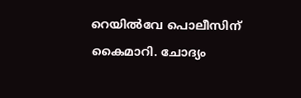റെയിൽവേ പൊലീസിന് കൈമാറി. ചോദ്യം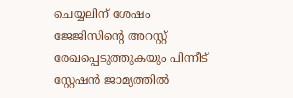ചെയ്യലിന് ശേഷം ജേജിസിന്റെ അറസ്റ്റ് രേഖപ്പെടുത്തുകയും പിന്നീട് സ്റ്റേഷൻ ജാമ്യത്തിൽ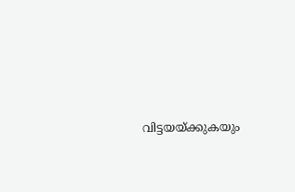വിട്ടയയ്ക്കുകയും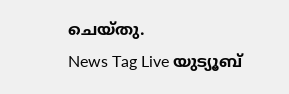ചെയ്തു.
News Tag Live യുട്യൂബ്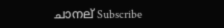ചാനല് Subscribe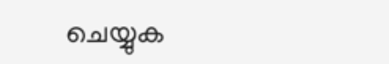ചെയ്യുക